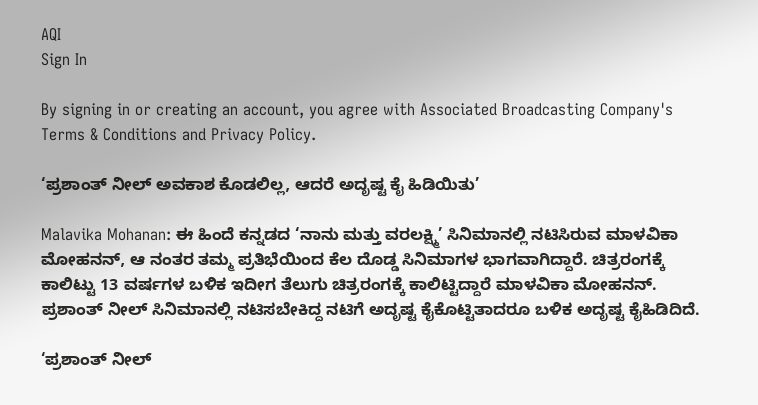AQI
Sign In

By signing in or creating an account, you agree with Associated Broadcasting Company's Terms & Conditions and Privacy Policy.

‘ಪ್ರಶಾಂತ್ ನೀಲ್ ಅವಕಾಶ ಕೊಡಲಿಲ್ಲ, ಆದರೆ ಅದೃಷ್ಟ ಕೈ ಹಿಡಿಯಿತು’

Malavika Mohanan: ಈ ಹಿಂದೆ ಕನ್ನಡದ ‘ನಾನು ಮತ್ತು ವರಲಕ್ಷ್ಮಿ’ ಸಿನಿಮಾನಲ್ಲಿ ನಟಿಸಿರುವ ಮಾಳವಿಕಾ ಮೋಹನನ್, ಆ ನಂತರ ತಮ್ಮ ಪ್ರತಿಭೆಯಿಂದ ಕೆಲ ದೊಡ್ಡ ಸಿನಿಮಾಗಳ ಭಾಗವಾಗಿದ್ದಾರೆ. ಚಿತ್ರರಂಗಕ್ಕೆ ಕಾಲಿಟ್ಟು 13 ವರ್ಷಗಳ ಬಳಿಕ ಇದೀಗ ತೆಲುಗು ಚಿತ್ರರಂಗಕ್ಕೆ ಕಾಲಿಟ್ಟಿದ್ದಾರೆ ಮಾಳವಿಕಾ ಮೋಹನನ್. ಪ್ರಶಾಂತ್ ನೀಲ್ ಸಿನಿಮಾನಲ್ಲಿ ನಟಿಸಬೇಕಿದ್ದ ನಟಿಗೆ ಅದೃಷ್ಟ ಕೈಕೊಟ್ಟಿತಾದರೂ ಬಳಿಕ ಅದೃಷ್ಟ ಕೈಹಿಡಿದಿದೆ.

‘ಪ್ರಶಾಂತ್ ನೀಲ್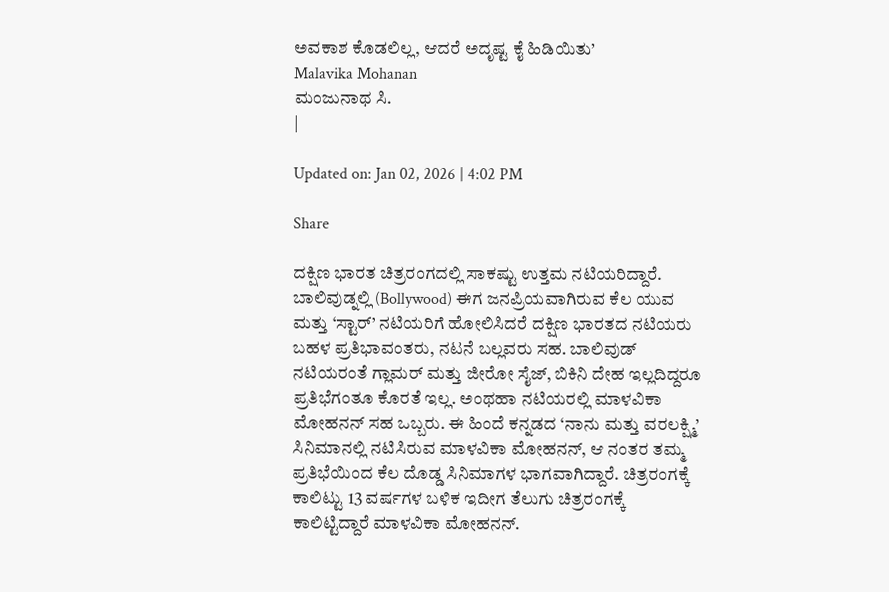ಅವಕಾಶ ಕೊಡಲಿಲ್ಲ, ಆದರೆ ಅದೃಷ್ಟ ಕೈ ಹಿಡಿಯಿತು’
Malavika Mohanan
ಮಂಜುನಾಥ ಸಿ.
|

Updated on: Jan 02, 2026 | 4:02 PM

Share

ದಕ್ಷಿಣ ಭಾರತ ಚಿತ್ರರಂಗದಲ್ಲಿ ಸಾಕಷ್ಟು ಉತ್ತಮ ನಟಿಯರಿದ್ದಾರೆ. ಬಾಲಿವುಡ್ನಲ್ಲಿ (Bollywood) ಈಗ ಜನಪ್ರಿಯವಾಗಿರುವ ಕೆಲ ಯುವ ಮತ್ತು ‘ಸ್ಟಾರ್’ ನಟಿಯರಿಗೆ ಹೋಲಿಸಿದರೆ ದಕ್ಷಿಣ ಭಾರತದ ನಟಿಯರು ಬಹಳ ಪ್ರತಿಭಾವಂತರು, ನಟನೆ ಬಲ್ಲವರು ಸಹ. ಬಾಲಿವುಡ್ ನಟಿಯರಂತೆ ಗ್ಲಾಮರ್ ಮತ್ತು ಜೀರೋ ಸೈಜ್, ಬಿಕಿನಿ ದೇಹ ಇಲ್ಲದಿದ್ದರೂ ಪ್ರತಿಭೆಗಂತೂ ಕೊರತೆ ಇಲ್ಲ. ಅಂಥಹಾ ನಟಿಯರಲ್ಲಿ ಮಾಳವಿಕಾ ಮೋಹನನ್ ಸಹ ಒಬ್ಬರು. ಈ ಹಿಂದೆ ಕನ್ನಡದ ‘ನಾನು ಮತ್ತು ವರಲಕ್ಷ್ಮಿ’ ಸಿನಿಮಾನಲ್ಲಿ ನಟಿಸಿರುವ ಮಾಳವಿಕಾ ಮೋಹನನ್, ಆ ನಂತರ ತಮ್ಮ ಪ್ರತಿಭೆಯಿಂದ ಕೆಲ ದೊಡ್ಡ ಸಿನಿಮಾಗಳ ಭಾಗವಾಗಿದ್ದಾರೆ. ಚಿತ್ರರಂಗಕ್ಕೆ ಕಾಲಿಟ್ಟು 13 ವರ್ಷಗಳ ಬಳಿಕ ಇದೀಗ ತೆಲುಗು ಚಿತ್ರರಂಗಕ್ಕೆ ಕಾಲಿಟ್ಟಿದ್ದಾರೆ ಮಾಳವಿಕಾ ಮೋಹನನ್.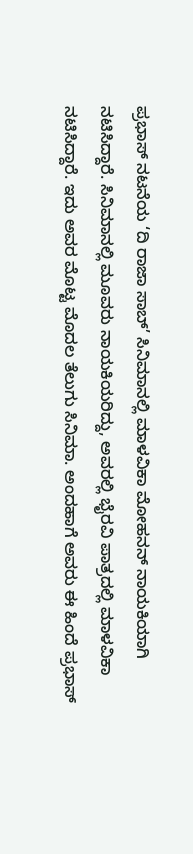ಪ್ರಭಾಸ್ ನಟನೆಯ ‘ದಿ ರಾಜಾ ಸಾಬ್’ ಸಿನಿಮಾನಲ್ಲಿ ಮಾಳವಿಕಾ ಮೋಹನನ್ ನಾಯಕಿಯಾಗಿ ನಟಿಸಿದ್ದಾರೆ. ಸಿನಿಮಾನಲ್ಲಿ ಮೂವರು ನಾಯಕಿಯರಿದ್ದು, ಅವರಲ್ಲಿ ಭೈರವಿ ಪಾತ್ರದಲ್ಲಿ ಮಾಳವಿಕಾ ನಟಿಸಿದ್ದಾರೆ. ಇದು ಅವರ ಮೊಟ್ಟ ಮೊದಲ ತೆಲುಗು ಸಿನಿಮಾ. ಅಂದಹಾಗೆ ಅವರು ಈ ಹಿಂದೆ ಪ್ರಭಾಸ್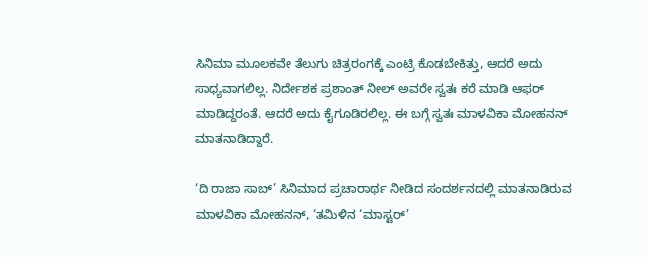ಸಿನಿಮಾ ಮೂಲಕವೇ ತೆಲುಗು ಚಿತ್ರರಂಗಕ್ಕೆ ಎಂಟ್ರಿ ಕೊಡಬೇಕಿತ್ತು, ಆದರೆ ಅದು ಸಾಧ್ಯವಾಗಲಿಲ್ಲ. ನಿರ್ದೇಶಕ ಪ್ರಶಾಂತ್ ನೀಲ್ ಅವರೇ ಸ್ವತಃ ಕರೆ ಮಾಡಿ ಆಫರ್ ಮಾಡಿದ್ದರಂತೆ. ಆದರೆ ಅದು ಕೈಗೂಡಿರಲಿಲ್ಲ. ಈ ಬಗ್ಗೆ ಸ್ವತಃ ಮಾಳವಿಕಾ ಮೋಹನನ್ ಮಾತನಾಡಿದ್ದಾರೆ.

‘ದಿ ರಾಜಾ ಸಾಬ್’ ಸಿನಿಮಾದ ಪ್ರಚಾರಾರ್ಥ ನೀಡಿದ ಸಂದರ್ಶನದಲ್ಲಿ ಮಾತನಾಡಿರುವ ಮಾಳವಿಕಾ ಮೋಹನನ್, ‘ತಮಿಳಿನ ‘ಮಾಸ್ಟರ್’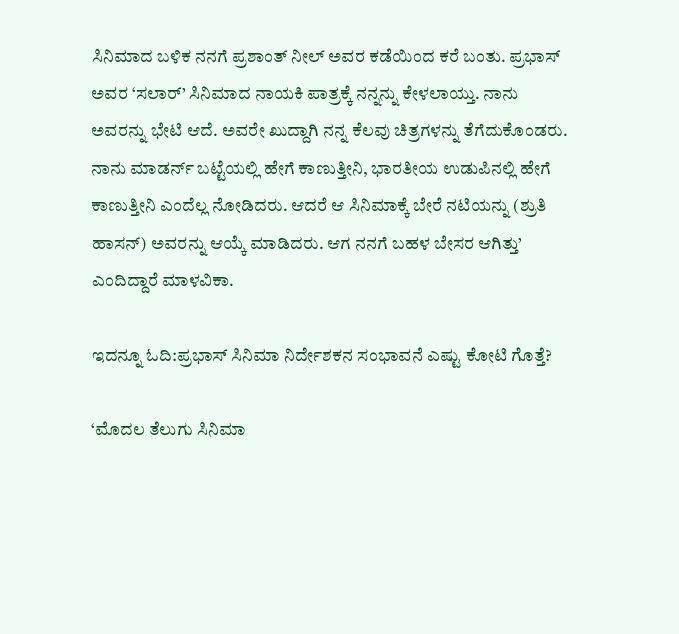ಸಿನಿಮಾದ ಬಳಿಕ ನನಗೆ ಪ್ರಶಾಂತ್ ನೀಲ್ ಅವರ ಕಡೆಯಿಂದ ಕರೆ ಬಂತು. ಪ್ರಭಾಸ್ ಅವರ ‘ಸಲಾರ್’ ಸಿನಿಮಾದ ನಾಯಕಿ ಪಾತ್ರಕ್ಕೆ ನನ್ನನ್ನು ಕೇಳಲಾಯ್ತು. ನಾನು ಅವರನ್ನು ಭೇಟಿ ಆದೆ. ಅವರೇ ಖುದ್ದಾಗಿ ನನ್ನ ಕೆಲವು ಚಿತ್ರಗಳನ್ನು ತೆಗೆದುಕೊಂಡರು. ನಾನು ಮಾಡರ್ನ್ ಬಟ್ಟೆಯಲ್ಲಿ ಹೇಗೆ ಕಾಣುತ್ತೀನಿ, ಭಾರತೀಯ ಉಡುಪಿನಲ್ಲಿ ಹೇಗೆ ಕಾಣುತ್ತೀನಿ ಎಂದೆಲ್ಲ ನೋಡಿದರು. ಆದರೆ ಆ ಸಿನಿಮಾಕ್ಕೆ ಬೇರೆ ನಟಿಯನ್ನು (ಶ್ರುತಿ ಹಾಸನ್) ಅವರನ್ನು ಆಯ್ಕೆ ಮಾಡಿದರು. ಆಗ ನನಗೆ ಬಹಳ ಬೇಸರ ಆಗಿತ್ತು’ ಎಂದಿದ್ದಾರೆ ಮಾಳವಿಕಾ.

ಇದನ್ನೂ ಓದಿ:ಪ್ರಭಾಸ್ ಸಿನಿಮಾ ನಿರ್ದೇಶಕನ ಸಂಭಾವನೆ ಎಷ್ಟು ಕೋಟಿ ಗೊತ್ತೆ?

‘ಮೊದಲ ತೆಲುಗು ಸಿನಿಮಾ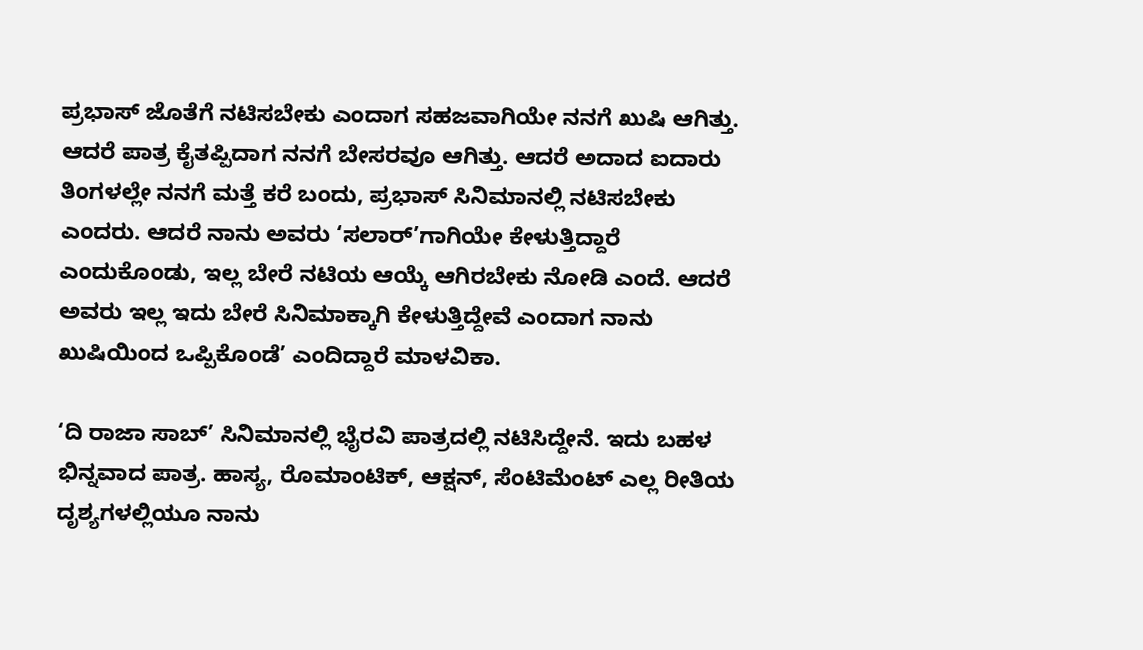ಪ್ರಭಾಸ್ ಜೊತೆಗೆ ನಟಿಸಬೇಕು ಎಂದಾಗ ಸಹಜವಾಗಿಯೇ ನನಗೆ ಖುಷಿ ಆಗಿತ್ತು. ಆದರೆ ಪಾತ್ರ ಕೈತಪ್ಪಿದಾಗ ನನಗೆ ಬೇಸರವೂ ಆಗಿತ್ತು. ಆದರೆ ಅದಾದ ಐದಾರು ತಿಂಗಳಲ್ಲೇ ನನಗೆ ಮತ್ತೆ ಕರೆ ಬಂದು, ಪ್ರಭಾಸ್ ಸಿನಿಮಾನಲ್ಲಿ ನಟಿಸಬೇಕು ಎಂದರು. ಆದರೆ ನಾನು ಅವರು ‘ಸಲಾರ್’ಗಾಗಿಯೇ ಕೇಳುತ್ತಿದ್ದಾರೆ ಎಂದುಕೊಂಡು, ಇಲ್ಲ ಬೇರೆ ನಟಿಯ ಆಯ್ಕೆ ಆಗಿರಬೇಕು ನೋಡಿ ಎಂದೆ. ಆದರೆ ಅವರು ಇಲ್ಲ ಇದು ಬೇರೆ ಸಿನಿಮಾಕ್ಕಾಗಿ ಕೇಳುತ್ತಿದ್ದೇವೆ ಎಂದಾಗ ನಾನು ಖುಷಿಯಿಂದ ಒಪ್ಪಿಕೊಂಡೆ’ ಎಂದಿದ್ದಾರೆ ಮಾಳವಿಕಾ.

‘ದಿ ರಾಜಾ ಸಾಬ್’ ಸಿನಿಮಾನಲ್ಲಿ ಭೈರವಿ ಪಾತ್ರದಲ್ಲಿ ನಟಿಸಿದ್ದೇನೆ. ಇದು ಬಹಳ ಭಿನ್ನವಾದ ಪಾತ್ರ. ಹಾಸ್ಯ, ರೊಮಾಂಟಿಕ್, ಆಕ್ಷನ್, ಸೆಂಟಿಮೆಂಟ್ ಎಲ್ಲ ರೀತಿಯ ದೃಶ್ಯಗಳಲ್ಲಿಯೂ ನಾನು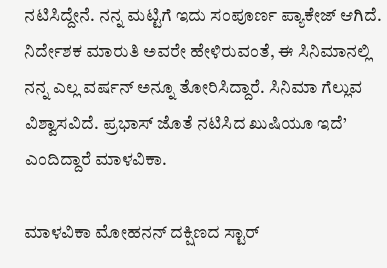ನಟಿಸಿದ್ದೇನೆ. ನನ್ನ ಮಟ್ಟಿಗೆ ಇದು ಸಂಪೂರ್ಣ ಪ್ಯಾಕೇಜ್ ಆಗಿದೆ. ನಿರ್ದೇಶಕ ಮಾರುತಿ ಅವರೇ ಹೇಳಿರುವಂತೆ, ಈ ಸಿನಿಮಾನಲ್ಲಿ ನನ್ನ ಎಲ್ಲ ವರ್ಷನ್ ಅನ್ನೂ ತೋರಿಸಿದ್ದಾರೆ. ಸಿನಿಮಾ ಗೆಲ್ಲುವ ವಿಶ್ವಾಸವಿದೆ. ಪ್ರಭಾಸ್ ಜೊತೆ ನಟಿಸಿದ ಖುಷಿಯೂ ಇದೆ’ ಎಂದಿದ್ದಾರೆ ಮಾಳವಿಕಾ.

ಮಾಳವಿಕಾ ಮೋಹನನ್ ದಕ್ಷಿಣದ ಸ್ಟಾರ್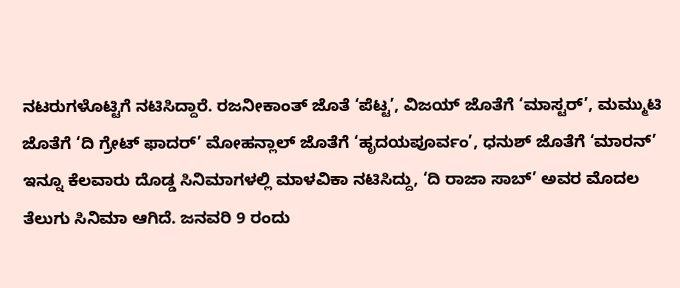ನಟರುಗಳೊಟ್ಟಿಗೆ ನಟಿಸಿದ್ದಾರೆ. ರಜನೀಕಾಂತ್ ಜೊತೆ ‘ಪೆಟ್ಟ’, ವಿಜಯ್ ಜೊತೆಗೆ ‘ಮಾಸ್ಟರ್’, ಮಮ್ಮುಟಿ ಜೊತೆಗೆ ‘ದಿ ಗ್ರೇಟ್ ಫಾದರ್’ ಮೋಹನ್ಲಾಲ್ ಜೊತೆಗೆ ‘ಹೃದಯಪೂರ್ವಂ’, ಧನುಶ್ ಜೊತೆಗೆ ‘ಮಾರನ್’ ಇನ್ನೂ ಕೆಲವಾರು ದೊಡ್ಡ ಸಿನಿಮಾಗಳಲ್ಲಿ ಮಾಳವಿಕಾ ನಟಿಸಿದ್ದು, ‘ದಿ ರಾಜಾ ಸಾಬ್’ ಅವರ ಮೊದಲ ತೆಲುಗು ಸಿನಿಮಾ ಆಗಿದೆ. ಜನವರಿ 9 ರಂದು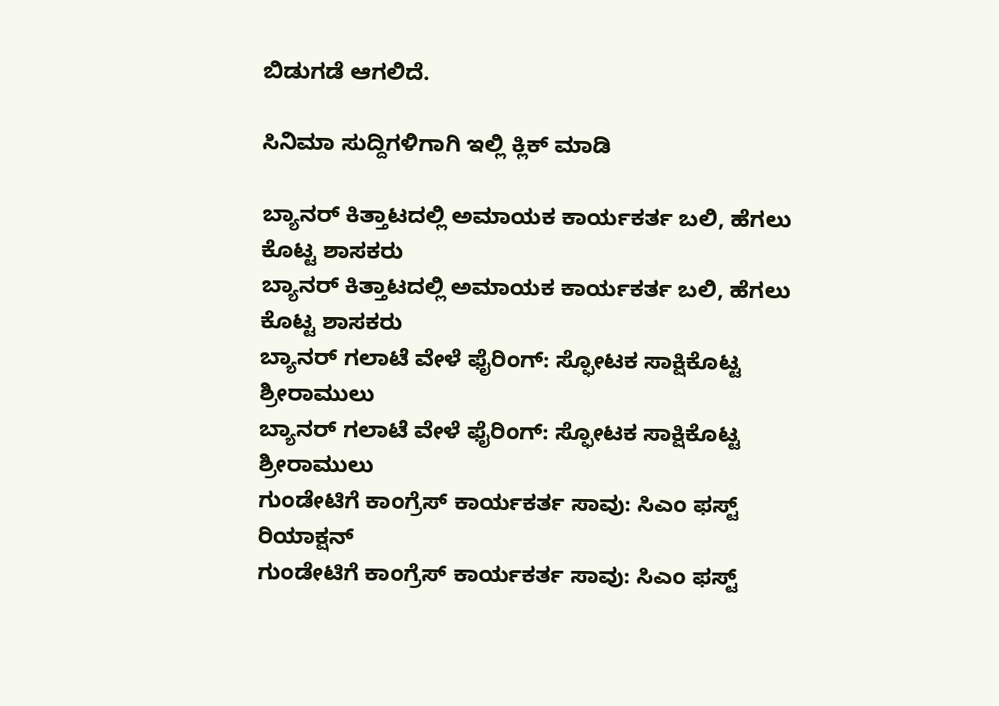ಬಿಡುಗಡೆ ಆಗಲಿದೆ.

ಸಿನಿಮಾ ಸುದ್ದಿಗಳಿಗಾಗಿ ಇಲ್ಲಿ ಕ್ಲಿಕ್ ಮಾಡಿ

ಬ್ಯಾನರ್ ಕಿತ್ತಾಟದಲ್ಲಿ ಅಮಾಯಕ ಕಾರ್ಯಕರ್ತ ಬಲಿ, ಹೆಗಲು ಕೊಟ್ಟ ಶಾಸಕರು
ಬ್ಯಾನರ್ ಕಿತ್ತಾಟದಲ್ಲಿ ಅಮಾಯಕ ಕಾರ್ಯಕರ್ತ ಬಲಿ, ಹೆಗಲು ಕೊಟ್ಟ ಶಾಸಕರು
ಬ್ಯಾನರ್ ಗಲಾಟೆ ವೇಳೆ ಫೈರಿಂಗ್: ಸ್ಫೋಟಕ ಸಾಕ್ಷಿಕೊಟ್ಟ ಶ್ರೀರಾಮುಲು
ಬ್ಯಾನರ್ ಗಲಾಟೆ ವೇಳೆ ಫೈರಿಂಗ್: ಸ್ಫೋಟಕ ಸಾಕ್ಷಿಕೊಟ್ಟ ಶ್ರೀರಾಮುಲು
ಗುಂಡೇಟಿಗೆ ಕಾಂಗ್ರೆಸ್ ಕಾರ್ಯಕರ್ತ ಸಾವು: ಸಿಎಂ ಫಸ್ಟ್ ರಿಯಾಕ್ಷನ್
ಗುಂಡೇಟಿಗೆ ಕಾಂಗ್ರೆಸ್ ಕಾರ್ಯಕರ್ತ ಸಾವು: ಸಿಎಂ ಫಸ್ಟ್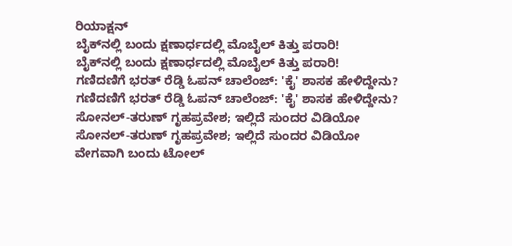ರಿಯಾಕ್ಷನ್
ಬೈಕ್‌ನಲ್ಲಿ ಬಂದು ಕ್ಷಣಾರ್ಧದಲ್ಲಿ ಮೊಬೈಲ್ ಕಿತ್ತು ಪರಾರಿ!
ಬೈಕ್‌ನಲ್ಲಿ ಬಂದು ಕ್ಷಣಾರ್ಧದಲ್ಲಿ ಮೊಬೈಲ್ ಕಿತ್ತು ಪರಾರಿ!
ಗಣಿದಣಿಗೆ ಭರತ್ ರೆಡ್ಡಿ ಓಪನ್ ಚಾಲೆಂಜ್: 'ಕೈ' ಶಾಸಕ ಹೇಳಿದ್ದೇನು?
ಗಣಿದಣಿಗೆ ಭರತ್ ರೆಡ್ಡಿ ಓಪನ್ ಚಾಲೆಂಜ್: 'ಕೈ' ಶಾಸಕ ಹೇಳಿದ್ದೇನು?
ಸೋನಲ್-ತರುಣ್ ಗೃಹಪ್ರವೇಶ; ಇಲ್ಲಿದೆ ಸುಂದರ ವಿಡಿಯೋ
ಸೋನಲ್-ತರುಣ್ ಗೃಹಪ್ರವೇಶ; ಇಲ್ಲಿದೆ ಸುಂದರ ವಿಡಿಯೋ
ವೇಗವಾಗಿ ಬಂದು ಟೋಲ್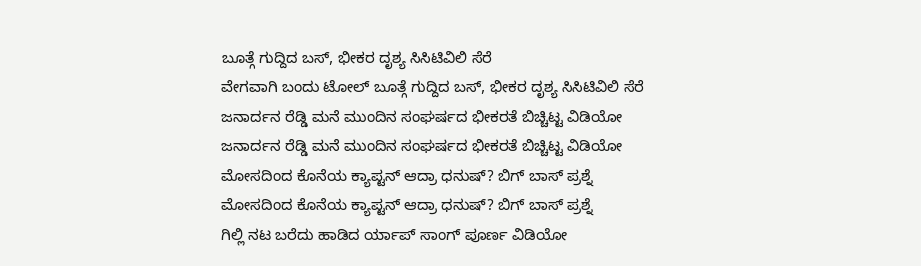ಬೂತ್ಗೆ ಗುದ್ದಿದ ಬಸ್, ಭೀಕರ ದೃಶ್ಯ ಸಿಸಿಟಿವಿಲಿ ಸೆರೆ
ವೇಗವಾಗಿ ಬಂದು ಟೋಲ್ ಬೂತ್ಗೆ ಗುದ್ದಿದ ಬಸ್, ಭೀಕರ ದೃಶ್ಯ ಸಿಸಿಟಿವಿಲಿ ಸೆರೆ
ಜನಾರ್ದನ ರೆಡ್ಡಿ ಮನೆ ಮುಂದಿನ ಸಂಘರ್ಷದ ಭೀಕರತೆ ಬಿಚ್ಚಿಟ್ಟ ವಿಡಿಯೋ
ಜನಾರ್ದನ ರೆಡ್ಡಿ ಮನೆ ಮುಂದಿನ ಸಂಘರ್ಷದ ಭೀಕರತೆ ಬಿಚ್ಚಿಟ್ಟ ವಿಡಿಯೋ
ಮೋಸದಿಂದ ಕೊನೆಯ ಕ್ಯಾಪ್ಟನ್ ಆದ್ರಾ ಧನುಷ್? ಬಿಗ್ ಬಾಸ್ ಪ್ರಶ್ನೆ
ಮೋಸದಿಂದ ಕೊನೆಯ ಕ್ಯಾಪ್ಟನ್ ಆದ್ರಾ ಧನುಷ್? ಬಿಗ್ ಬಾಸ್ ಪ್ರಶ್ನೆ
ಗಿಲ್ಲಿ ನಟ ಬರೆದು ಹಾಡಿದ ರ್ಯಾಪ್ ಸಾಂಗ್ ಪೂರ್ಣ ವಿಡಿಯೋ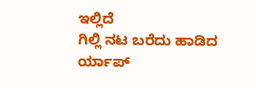ಇಲ್ಲಿದೆ
ಗಿಲ್ಲಿ ನಟ ಬರೆದು ಹಾಡಿದ ರ್ಯಾಪ್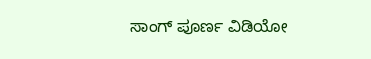ಸಾಂಗ್ ಪೂರ್ಣ ವಿಡಿಯೋ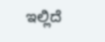ಇಲ್ಲಿದೆ